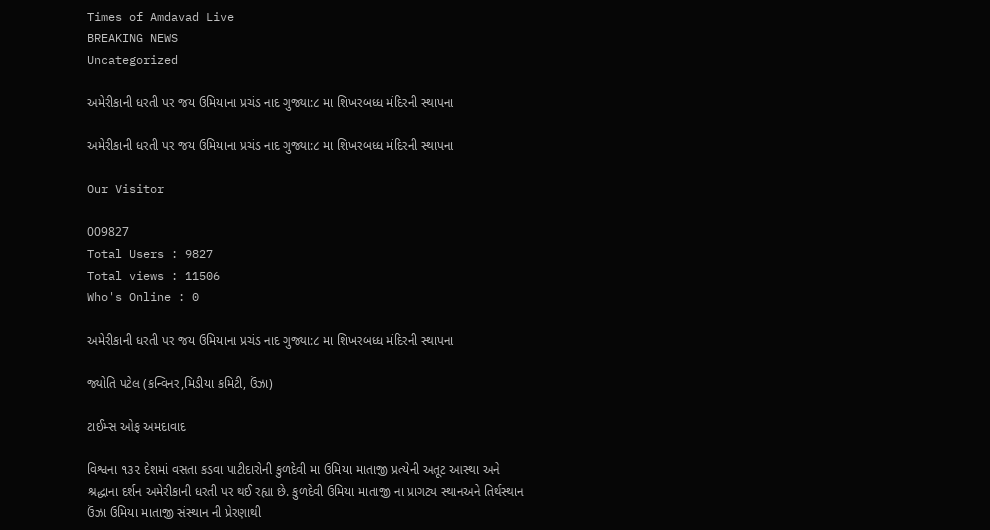Times of Amdavad Live
BREAKING NEWS
Uncategorized

અમેરીકાની ધરતી પર જય ઉમિયાના પ્રચંડ નાદ ગુજ્યા:૮ મા શિખરબધ્ધ મંદિરની સ્થાપના

અમેરીકાની ધરતી પર જય ઉમિયાના પ્રચંડ નાદ ગુજ્યા:૮ મા શિખરબધ્ધ મંદિરની સ્થાપના

Our Visitor

009827
Total Users : 9827
Total views : 11506
Who's Online : 0

અમેરીકાની ધરતી પર જય ઉમિયાના પ્રચંડ નાદ ગુજ્યા:૮ મા શિખરબધ્ધ મંદિરની સ્થાપના

જ્યોતિ પટેલ (કન્વિનર,મિડીયા કમિટી, ઉંઝા)

ટાઈમ્સ ઓફ અમદાવાદ

વિશ્વના ૧૩૨ દેશમાં વસતા કડવા પાટીદારોની કુળદેવી મા ઉમિયા માતાજી પ્રત્યેની અતૂટ આસ્થા અને શ્રદ્ધાના દર્શન અમેરીકાની ધરતી પર થઈ રહ્યા છે. કુળદેવી ઉમિયા માતાજી ના પ્રાગટ્ય સ્થાનઅને તિર્થસ્થાન ઉંઝા ઉમિયા માતાજી સંસ્થાન ની પ્રેરણાથી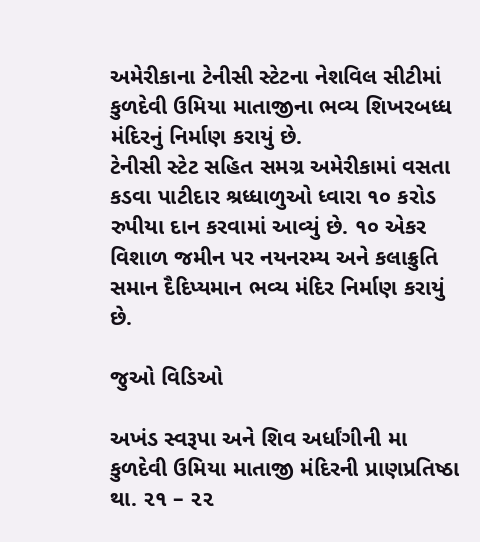અમેરીકાના ટેનીસી સ્ટેટના નેશવિલ સીટીમાં કુળદેવી ઉમિયા માતાજીના ભવ્ય શિખરબધ્ધ મંદિરનું નિર્માણ કરાયું છે.
ટેનીસી સ્ટેટ સહિત સમગ્ર અમેરીકામાં વસતા કડવા પાટીદાર શ્રધ્ધાળુઓ ધ્વારા ૧૦ કરોડ રુપીયા દાન કરવામાં આવ્યું છે. ૧૦ એકર વિશાળ જમીન પર નયનરમ્ય અને કલાક્રુતિ સમાન દૈદિપ્યમાન ભવ્ય મંદિર નિર્માણ કરાયું છે.

જુઓ વિડિઓ

અખંડ સ્વરૂપા અને શિવ અર્ધાંગીની મા કુળદેવી ઉમિયા માતાજી મંદિરની પ્રાણપ્રતિષ્ઠા થા. ૨૧ – ૨૨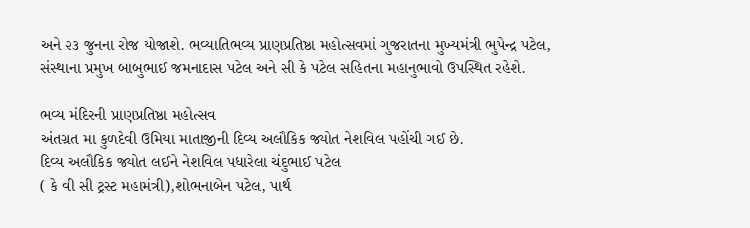અને ૨૩ જુનના રોજ યોજાશે. ભવ્યાતિભવ્ય પ્રાણપ્રતિષ્ઠા મહોત્સવમાં ગુજરાતના મુખ્યમંત્રી ભુપેન્દ્ર પટેલ, સંસ્થાના પ્રમુખ બાબુભાઈ જમનાદાસ પટેલ અને સી કે પટેલ સહિતના મહાનુભાવો ઉપસ્થિત રહેશે.

ભવ્ય મંદિરની પ્રાણપ્રતિષ્ઠા મહોત્સવ
અંતગ્રત મા કુળદેવી ઉમિયા માતાજીની દિવ્ય અલૌકિક જ્યોત નેશવિલ પહોંચી ગઈ છે.
દિવ્ય અલૌકિક જ્યોત લઈને નેશવિલ પધારેલા ચંદુભાઈ પટેલ
( કે વી સી ટ્રસ્ટ મહામંત્રી),શોભનાબેન પટેલ, પાર્થ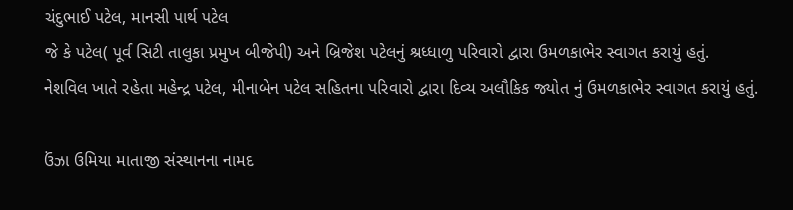ચંદુભાઈ પટેલ, માનસી પાર્થ પટેલ
જે કે પટેલ( પૂર્વ સિટી તાલુકા પ્રમુખ બીજેપી) અને બ્રિજેશ પટેલનું શ્રધ્ધાળુ પરિવારો દ્વારા ઉમળકાભેર સ્વાગત કરાયું હતું.
નેશવિલ ખાતે રહેતા મહેન્દ્ર પટેલ, મીનાબેન પટેલ સહિતના પરિવારો દ્વારા દિવ્ય અલૌકિક જ્યોત નું ઉમળકાભેર સ્વાગત કરાયું હતું.

ઉંઝા ઉમિયા માતાજી સંસ્થાનના નામદ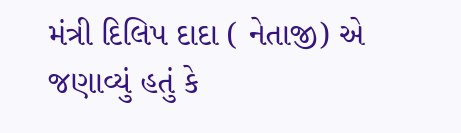મંત્રી દિલિપ દાદા ( નેતાજી) એ જણાવ્યું હતું કે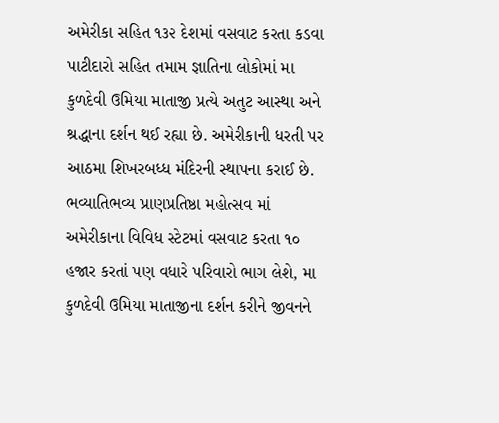અમેરીકા સહિત ૧૩૨ દેશમાં વસવાટ કરતા કડવા પાટીદારો સહિત તમામ જ્ઞાતિના લોકોમાં મા કુળદેવી ઉમિયા માતાજી પ્રત્યે અતુટ આસ્થા અને શ્રદ્ધાના દર્શન થઈ રહ્યા છે. અમેરીકાની ધરતી પર આઠમા શિખરબધ્ધ મંદિરની સ્થાપના કરાઈ છે.
ભવ્યાતિભવ્ય પ્રાણપ્રતિષ્ઠા મહોત્સવ માં અમેરીકાના વિવિધ સ્ટેટમાં વસવાટ કરતા ૧૦ હજાર કરતાં પણ વધારે પરિવારો ભાગ લેશે, મા કુળદેવી ઉમિયા માતાજીના દર્શન કરીને જીવનને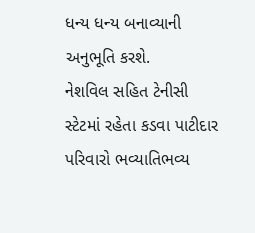ધન્ય ધન્ય બનાવ્યાની અનુભૂતિ કરશે.
નેશવિલ સહિત ટેનીસી સ્ટેટમાં રહેતા કડવા પાટીદાર પરિવારો ભવ્યાતિભવ્ય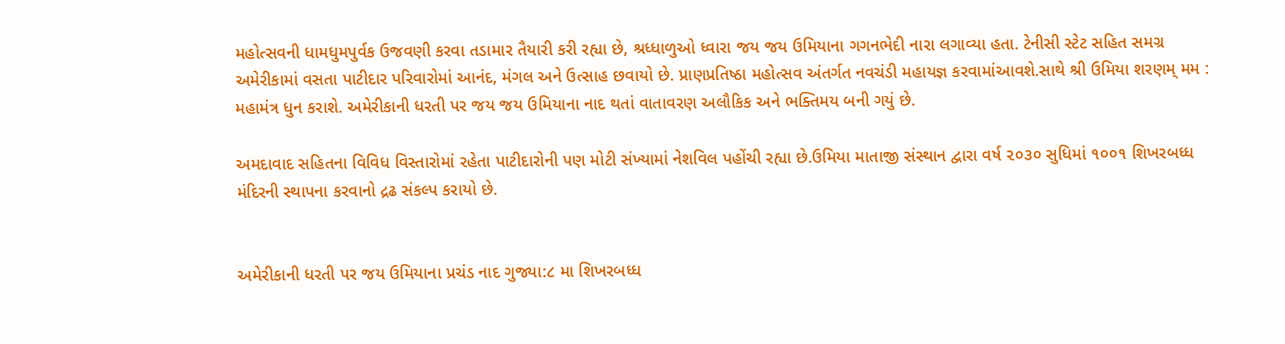મહોત્સવની ધામધુમપુર્વક ઉજવણી કરવા તડામાર તૈયારી કરી રહ્યા છે, શ્રધ્ધાળુઓ ધ્વારા જય જય ઉમિયાના ગગનભેદી નારા લગાવ્યા હતા. ટેનીસી સ્ટેટ સહિત સમગ્ર અમેરીકામાં વસતા પાટીદાર પરિવારોમાં આનંદ, મંગલ અને ઉત્સાહ છવાયો છે. પ્રાણપ્રતિષ્ઠા મહોત્સવ અંતર્ગત નવચંડી મહાયજ્ઞ કરવામાંઆવશે.સાથે શ્રી ઉમિયા શરણમ્ મમ : મહામંત્ર ધુન કરાશે. અમેરીકાની ધરતી પર જય જય ઉમિયાના નાદ થતાં વાતાવરણ અલૌકિક અને ભક્તિમય બની ગયું છે.

અમદાવાદ સહિતના વિવિધ વિસ્તારોમાં રહેતા પાટીદારોની પણ મોટી સંખ્યામાં નેશવિલ પહોંચી રહ્યા છે.ઉમિયા માતાજી સંસ્થાન દ્વારા વર્ષ ૨૦૩૦ સુધિમાં ૧૦૦૧ શિખરબધ્ધ મંદિરની સ્થાપના કરવાનો દ્રઢ સંકલ્પ કરાયો છે.


અમેરીકાની ધરતી પર જય ઉમિયાના પ્રચંડ નાદ ગુજ્યા:૮ મા શિખરબધ્ધ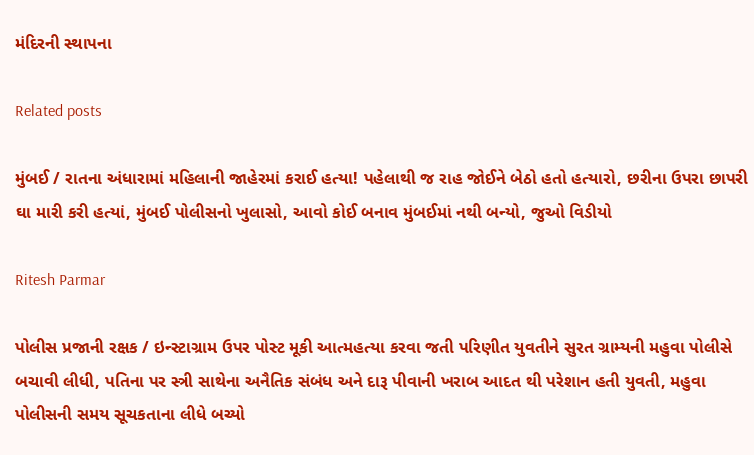મંદિરની સ્થાપના

Related posts

મુંબઈ / રાતના અંધારામાં મહિલાની જાહેરમાં કરાઈ હત્યા! પહેલાથી જ રાહ જોઈને બેઠો હતો હત્યારો, છરીના ઉપરા છાપરી ઘા મારી કરી હત્યાં, મુંબઈ પોલીસનો ખુલાસો, આવો કોઈ બનાવ મુંબઈમાં નથી બન્યો, જુઓ વિડીયો

Ritesh Parmar

પોલીસ પ્રજાની રક્ષક / ઇન્સ્ટાગ્રામ ઉપર પોસ્ટ મૂકી આત્મહત્યા કરવા જતી પરિણીત યુવતીને સુરત ગ્રામ્યની મહુવા પોલીસે બચાવી લીધી, પતિના પર સ્ત્રી સાથેના અનૈતિક સંબંધ અને દારૂ પીવાની ખરાબ આદત થી પરેશાન હતી યુવતી, મહુવા પોલીસની સમય સૂચકતાના લીધે બચ્યો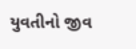યુવતીનો જીવ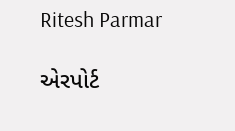Ritesh Parmar

એરપોર્ટ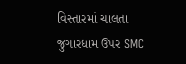વિસ્તારમાં ચાલતા જુગારધામ ઉપર SMC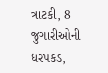ત્રાટકી, 8 જુગારીઓની ધરપકડ,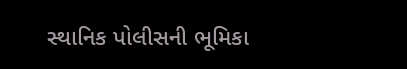સ્થાનિક પોલીસની ભૂમિકા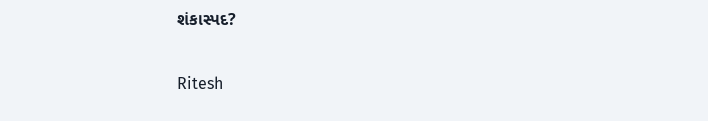શંકાસ્પદ?

Ritesh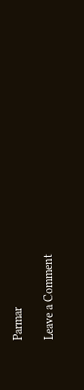Parmar

Leave a Comment